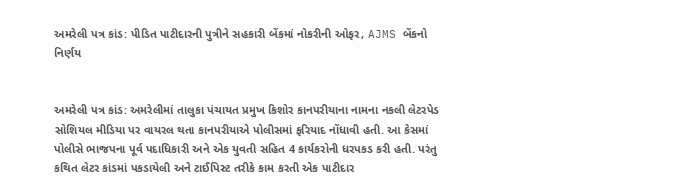અમરેલી પત્ર કાંડ: પીડિત પાટીદારની પુત્રીને સહકારી બેંકમાં નોકરીની ઓફર, AJMS બેંકનો નિર્ણય


અમરેલી પત્ર કાંડ: અમરેલીમાં તાલુકા પંચાયત પ્રમુખ કિશોર કાનપરીયાના નામના નકલી લેટરપેડ સોશિયલ મીડિયા પર વાયરલ થતા કાનપરીયાએ પોલીસમાં ફરિયાદ નોંધાવી હતી. આ કેસમાં પોલીસે ભાજપના પૂર્વ પદાધિકારી અને એક યુવતી સહિત 4 કાર્યકરોની ધરપકડ કરી હતી. પરંતુ કથિત લેટર કાંડમાં પકડાયેલી અને ટાઈપિસ્ટ તરીકે કામ કરતી એક પાટીદાર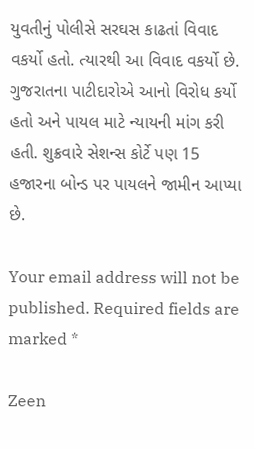યુવતીનું પોલીસે સરઘસ કાઢતાં વિવાદ વકર્યો હતો. ત્યારથી આ વિવાદ વકર્યો છે. ગુજરાતના પાટીદારોએ આનો વિરોધ કર્યો હતો અને પાયલ માટે ન્યાયની માંગ કરી હતી. શુક્રવારે સેશન્સ કોર્ટે પણ 15 હજારના બોન્ડ પર પાયલને જામીન આપ્યા છે.

Your email address will not be published. Required fields are marked *

Zeen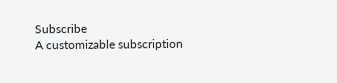Subscribe
A customizable subscription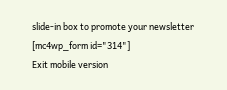slide-in box to promote your newsletter
[mc4wp_form id="314"]
Exit mobile version